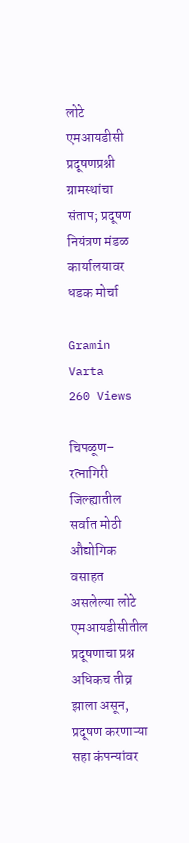लोटे एमआयडीसी प्रदूषणप्रश्नी ग्रामस्थांचा संताप; प्रदूषण नियंत्रण मंडळ कार्यालयावर धडक मोर्चा

Gramin Varta
260 Views

चिपळूण– रत्नागिरी जिल्ह्यातील सर्वात मोठी औद्योगिक वसाहत असलेल्या लोटे एमआयडीसीतील प्रदूषणाचा प्रश्न अधिकच तीव्र झाला असून, प्रदूषण करणाऱ्या सहा कंपन्यांवर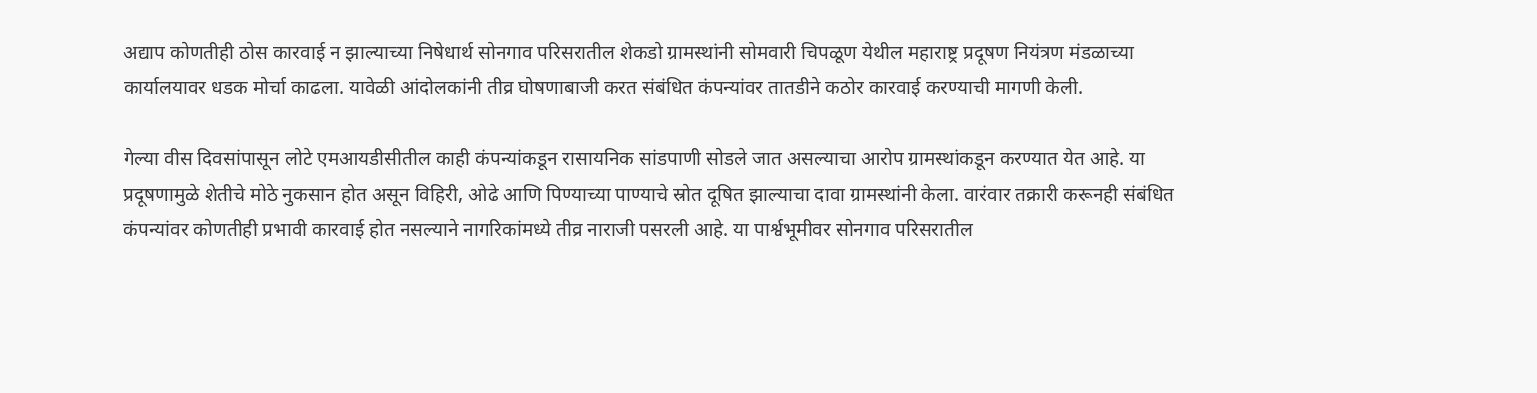अद्याप कोणतीही ठोस कारवाई न झाल्याच्या निषेधार्थ सोनगाव परिसरातील शेकडो ग्रामस्थांनी सोमवारी चिपळूण येथील महाराष्ट्र प्रदूषण नियंत्रण मंडळाच्या कार्यालयावर धडक मोर्चा काढला. यावेळी आंदोलकांनी तीव्र घोषणाबाजी करत संबंधित कंपन्यांवर तातडीने कठोर कारवाई करण्याची मागणी केली.

गेल्या वीस दिवसांपासून लोटे एमआयडीसीतील काही कंपन्यांकडून रासायनिक सांडपाणी सोडले जात असल्याचा आरोप ग्रामस्थांकडून करण्यात येत आहे. या प्रदूषणामुळे शेतीचे मोठे नुकसान होत असून विहिरी, ओढे आणि पिण्याच्या पाण्याचे स्रोत दूषित झाल्याचा दावा ग्रामस्थांनी केला. वारंवार तक्रारी करूनही संबंधित कंपन्यांवर कोणतीही प्रभावी कारवाई होत नसल्याने नागरिकांमध्ये तीव्र नाराजी पसरली आहे. या पार्श्वभूमीवर सोनगाव परिसरातील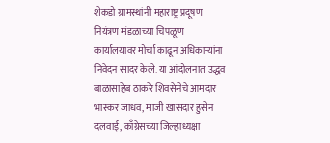शेकडो ग्रामस्थांनी महाराष्ट्र प्रदूषण नियंत्रण मंडळाच्या चिपळूण कार्यालयावर मोर्चा काढून अधिकाऱ्यांना निवेदन सादर केले. या आंदोलनात उद्धव बाळासाहेब ठाकरे शिवसेनेचे आमदार भास्कर जाधव, माजी खासदार हुसेन दलवाई, काँग्रेसच्या जिल्हाध्यक्षा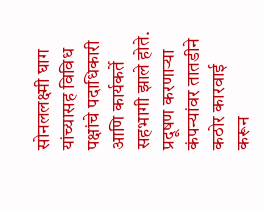सोनललक्ष्मी घाग यांच्यासह विविध पक्षांचे पदाधिकारी आणि कार्यकर्ते सहभागी झाले होते. प्रदूषण करणाऱ्या कंपन्यांवर तातडीने कठोर कारवाई करून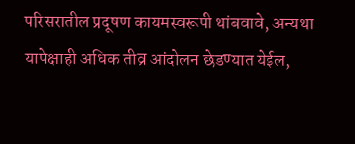परिसरातील प्रदूषण कायमस्वरूपी थांबवावे, अन्यथा यापेक्षाही अधिक तीव्र आंदोलन छेडण्यात येईल,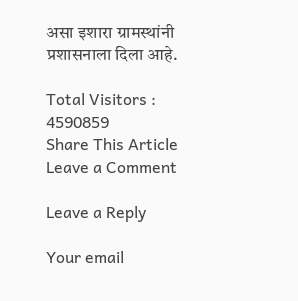असा इशारा ग्रामस्थांनी प्रशासनाला दिला आहे.

Total Visitors :
4590859
Share This Article
Leave a Comment

Leave a Reply

Your email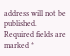address will not be published. Required fields are marked *